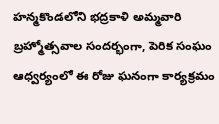హన్మకొండలోని భద్రకాళి అమ్మవారి బ్రహ్మోత్సవాల సందర్భంగా, పెరిక సంఘం ఆధ్వర్యంలో ఈ రోజు ఘనంగా కార్యక్రమం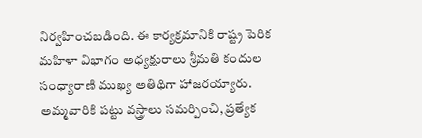నిర్వహించబడింది. ఈ కార్యక్రమానికి రాష్ట్ర పెరిక మహిళా విభాగం అధ్యక్షురాలు శ్రీమతి కందుల సంధ్యారాణి ముఖ్య అతిథిగా హాజరయ్యారు. అమ్మవారికి పట్టు వస్త్రాలు సమర్పించి, ప్రత్యేక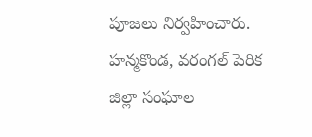పూజలు నిర్వహించారు. హన్మకొండ, వరంగల్ పెరిక జిల్లా సంఘాల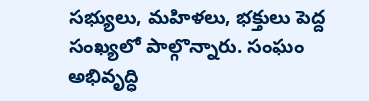సభ్యులు, మహిళలు, భక్తులు పెద్ద సంఖ్యలో పాల్గొన్నారు. సంఘం అభివృద్ధి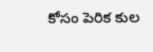కోసం పెరిక కుల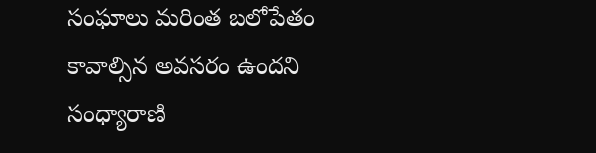సంఘాలు మరింత బలోపేతం కావాల్సిన అవసరం ఉందని సంధ్యారాణి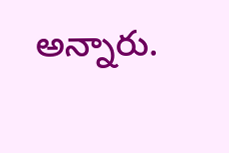అన్నారు.